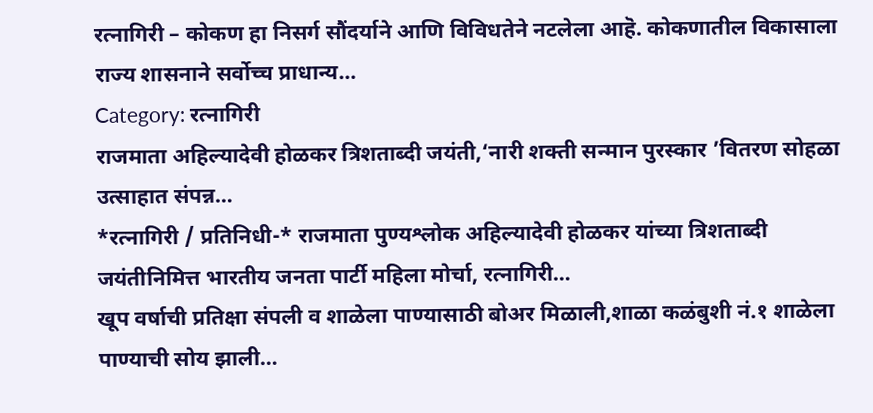रत्नागिरी – कोकण हा निसर्ग सौंदर्याने आणि विविधतेने नटलेला आहॆ. कोकणातील विकासाला राज्य शासनाने सर्वोच्च प्राधान्य…
Category: रत्नागिरी
राजमाता अहिल्यादेवी होळकर त्रिशताब्दी जयंती,‘नारी शक्ती सन्मान पुरस्कार ’वितरण सोहळा उत्साहात संपन्न…
*रत्नागिरी / प्रतिनिधी-* राजमाता पुण्यश्लोक अहिल्यादेवी होळकर यांच्या त्रिशताब्दी जयंतीनिमित्त भारतीय जनता पार्टी महिला मोर्चा, रत्नागिरी…
खूप वर्षाची प्रतिक्षा संपली व शाळेला पाण्यासाठी बोअर मिळाली,शाळा कळंबुशी नं.१ शाळेला पाण्याची सोय झाली…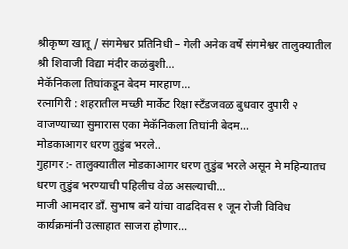श्रीकृष्ण खातू / संगमेश्वर प्रतिनिधी – गेली अनेक वर्षे संगमेश्वर तालुक्यातील श्री शिवाजी विद्या मंदीर कळंबुशी…
मेकॅनिकला तिघांकडून बेदम मारहाण…
रत्नागिरी : शहरातील मच्छी मार्केट रिक्षा स्टँडजवळ बुधवार दुपारी २ वाजण्याच्या सुमारास एका मेकॅनिकला तिघांनी बेदम…
मोडकाआगर धरण तुडुंब भरले..
गुहागर :- तालुक्यातील मोडकाआगर धरण तुडुंब भरले असून मे महिन्यातच धरण तुडुंब भरण्याची पहिलीच वेळ असल्याची…
माजी आमदार डाँ. सुभाष बने यांचा वाढदिवस १ जून रोजी विविध कार्यक्रमांनी उत्साहात साजरा होणार…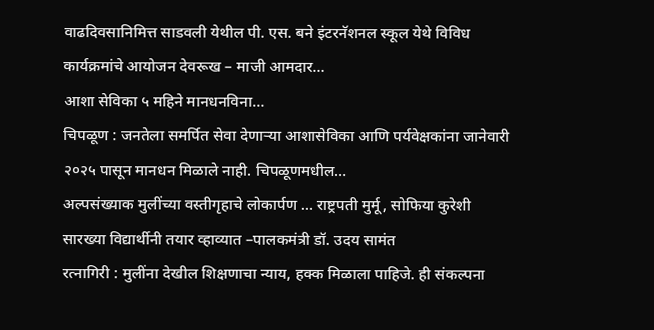वाढदिवसानिमित्त साडवली येथील पी. एस. बने इंटरनॅशनल स्कूल येथे विविध कार्यक्रमांचे आयोजन देवरूख – माजी आमदार…
आशा सेविका ५ महिने मानधनविना…
चिपळूण : जनतेला समर्पित सेवा देणाऱ्या आशासेविका आणि पर्यवेक्षकांना जानेवारी २०२५ पासून मानधन मिळाले नाही. चिपळूणमधील…
अल्पसंख्याक मुलींच्या वस्तीगृहाचे लोकार्पण … राष्ट्रपती मुर्मू, सोफिया कुरेशी सारख्या विद्यार्थीनी तयार व्हाव्यात –पालकमंत्री डॉ. उदय सामंत
रत्नागिरी : मुलींना देखील शिक्षणाचा न्याय, हक्क मिळाला पाहिजे. ही संकल्पना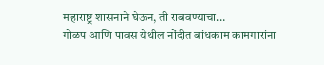महाराष्ट्र शासनाने घेऊन, ती राबवण्याचा…
गोळप आणि पावस येथील नोंदीत बांधकाम कामगारांना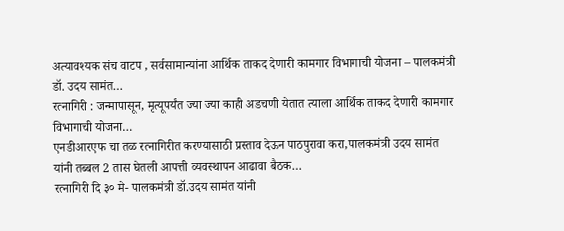अत्यावश्यक संच वाटप , सर्वसामान्यांना आर्थिक ताकद देणारी कामगार विभागाची योजना – पालकमंत्री डॉ. उदय सामंत…
रत्नागिरी : जन्मापासून, मृत्यूपर्यंत ज्या ज्या काही अडचणी येतात त्याला आर्थिक ताकद देणारी कामगार विभागाची योजना…
एनडीआरएफ चा तळ रत्नागिरीत करण्यासाठी प्रस्ताव देऊन पाठपुरावा करा,पालकमंत्री उदय सामंत यांनी तब्बल 2 तास घेतली आपत्ती व्यवस्थापन आढावा बैठक…
रत्नागिरी दि ३० मे- पालकमंत्री डॉ.उदय सामंत यांनी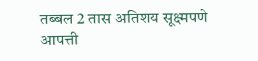तब्बल 2 तास अतिशय सूक्ष्मपणे आपत्ती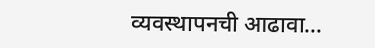व्यवस्थापनची आढावा…